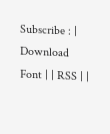Subscribe : | Download Font | | RSS | |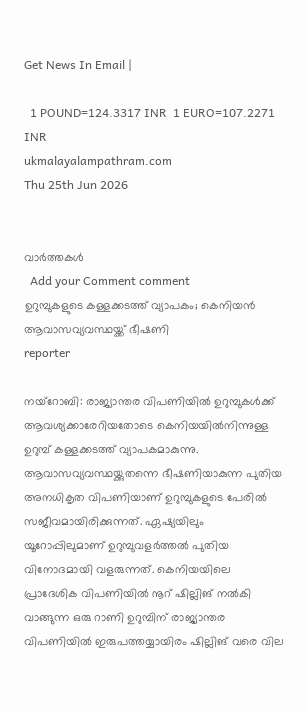Get News In Email |

  1 POUND=124.3317 INR  1 EURO=107.2271 INR
ukmalayalampathram.com
Thu 25th Jun 2026


വാര്‍ത്തകള്‍
  Add your Comment comment
ഉറുമ്പുകളുടെ കള്ളക്കടത്ത് വ്യാപകം; കെനിയന്‍ ആവാസവ്യവസ്ഥയ്ക്ക് ഭീഷണി
reporter

നയ്റോബി: രാജ്യാന്തര വിപണിയില്‍ ഉറുമ്പുകള്‍ക്ക് ആവശ്യക്കാരേറിയതോടെ കെനിയയില്‍നിന്നുള്ള ഉറുമ്പ് കള്ളക്കടത്ത് വ്യാപകമാകുന്നു. ആവാസവ്യവസ്ഥയ്ക്കുതന്നെ ഭീഷണിയാകുന്ന പുതിയ അനധികൃത വിപണിയാണ് ഉറുമ്പുകളുടെ പേരില്‍ സജീവമായിരിക്കുന്നത്. ഏഷ്യയിലും യൂറോപ്പിലുമാണ് ഉറുമ്പുവളര്‍ത്തല്‍ പുതിയ വിനോദമായി വളരുന്നത്. കെനിയയിലെ പ്രാദേശിക വിപണിയില്‍ നൂറ് ഷില്ലിങ് നല്‍കി വാങ്ങുന്ന ഒരു റാണി ഉറുമ്പിന് രാജ്യാന്തര വിപണിയില്‍ ഇരുപത്തയ്യായിരം ഷില്ലിങ് വരെ വില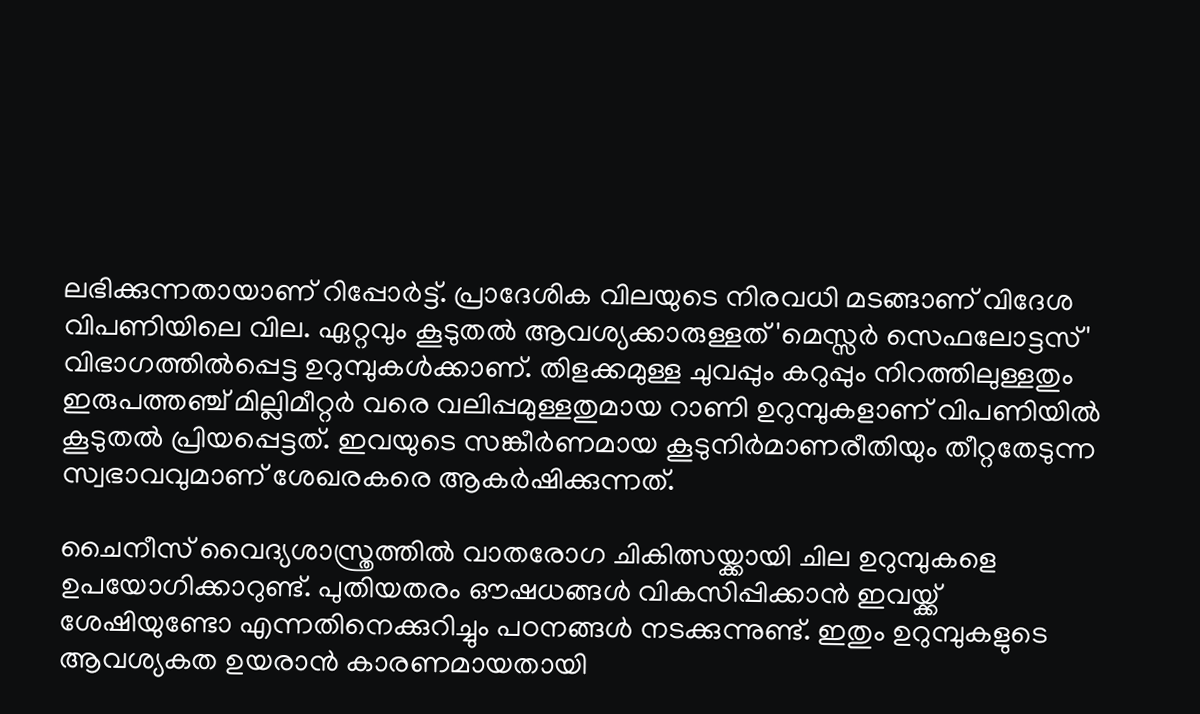ലഭിക്കുന്നതായാണ് റിപ്പോര്‍ട്ട്. പ്രാദേശിക വിലയുടെ നിരവധി മടങ്ങാണ് വിദേശ വിപണിയിലെ വില. ഏറ്റവും കൂടുതല്‍ ആവശ്യക്കാരുള്ളത് 'മെസ്സര്‍ സെഫലോട്ടസ്' വിഭാഗത്തില്‍പ്പെട്ട ഉറുമ്പുകള്‍ക്കാണ്. തിളക്കമുള്ള ചുവപ്പും കറുപ്പും നിറത്തിലുള്ളതും ഇരുപത്തഞ്ച് മില്ലിമീറ്റര്‍ വരെ വലിപ്പമുള്ളതുമായ റാണി ഉറുമ്പുകളാണ് വിപണിയില്‍ കൂടുതല്‍ പ്രിയപ്പെട്ടത്. ഇവയുടെ സങ്കീര്‍ണമായ കൂടുനിര്‍മാണരീതിയും തീറ്റതേടുന്ന സ്വഭാവവുമാണ് ശേഖരകരെ ആകര്‍ഷിക്കുന്നത്.

ചൈനീസ് വൈദ്യശാസ്ത്രത്തില്‍ വാതരോഗ ചികിത്സയ്ക്കായി ചില ഉറുമ്പുകളെ ഉപയോഗിക്കാറുണ്ട്. പുതിയതരം ഔഷധങ്ങള്‍ വികസിപ്പിക്കാന്‍ ഇവയ്ക്ക് ശേഷിയുണ്ടോ എന്നതിനെക്കുറിച്ചും പഠനങ്ങള്‍ നടക്കുന്നുണ്ട്. ഇതും ഉറുമ്പുകളുടെ ആവശ്യകത ഉയരാന്‍ കാരണമായതായി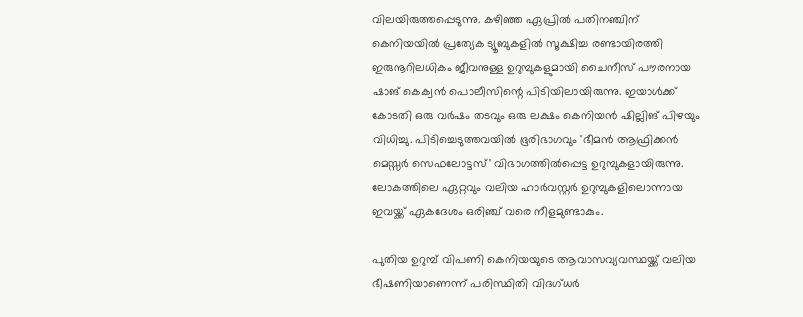വിലയിരുത്തപ്പെടുന്നു. കഴിഞ്ഞ ഏപ്രില്‍ പതിനഞ്ചിന് കെനിയയില്‍ പ്രത്യേക ട്യൂബുകളില്‍ സൂക്ഷിച്ച രണ്ടായിരത്തി ഇരുനൂറിലധികം ജീവനുള്ള ഉറുമ്പുകളുമായി ചൈനീസ് പൗരനായ ഷാങ് കെക്വന്‍ പൊലീസിന്റെ പിടിയിലായിരുന്നു. ഇയാള്‍ക്ക് കോടതി ഒരു വര്‍ഷം തടവും ഒരു ലക്ഷം കെനിയന്‍ ഷില്ലിങ് പിഴയും വിധിച്ചു. പിടിച്ചെടുത്തവയില്‍ ഭൂരിഭാഗവും 'ഭീമന്‍ ആഫ്രിക്കന്‍ മെസ്സര്‍ സെഫലോട്ടസ്' വിഭാഗത്തില്‍പ്പെട്ട ഉറുമ്പുകളായിരുന്നു. ലോകത്തിലെ ഏറ്റവും വലിയ ഹാര്‍വസ്റ്റര്‍ ഉറുമ്പുകളിലൊന്നായ ഇവയ്ക്ക് ഏകദേശം ഒരിഞ്ച് വരെ നീളമുണ്ടാകും.

പുതിയ ഉറുമ്പ് വിപണി കെനിയയുടെ ആവാസവ്യവസ്ഥയ്ക്ക് വലിയ ഭീഷണിയാണെന്ന് പരിസ്ഥിതി വിദഗ്ധര്‍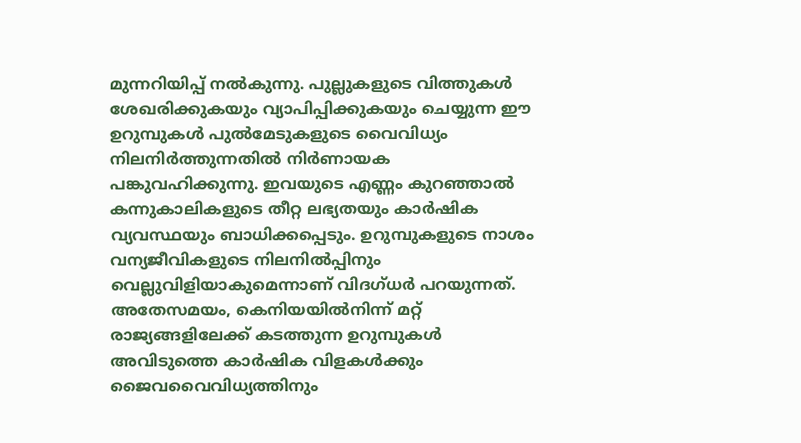മുന്നറിയിപ്പ് നല്‍കുന്നു. പുല്ലുകളുടെ വിത്തുകള്‍ ശേഖരിക്കുകയും വ്യാപിപ്പിക്കുകയും ചെയ്യുന്ന ഈ ഉറുമ്പുകള്‍ പുല്‍മേടുകളുടെ വൈവിധ്യം നിലനിര്‍ത്തുന്നതില്‍ നിര്‍ണായക പങ്കുവഹിക്കുന്നു. ഇവയുടെ എണ്ണം കുറഞ്ഞാല്‍ കന്നുകാലികളുടെ തീറ്റ ലഭ്യതയും കാര്‍ഷിക വ്യവസ്ഥയും ബാധിക്കപ്പെടും. ഉറുമ്പുകളുടെ നാശം വന്യജീവികളുടെ നിലനില്‍പ്പിനും വെല്ലുവിളിയാകുമെന്നാണ് വിദഗ്ധര്‍ പറയുന്നത്. അതേസമയം, കെനിയയില്‍നിന്ന് മറ്റ് രാജ്യങ്ങളിലേക്ക് കടത്തുന്ന ഉറുമ്പുകള്‍ അവിടുത്തെ കാര്‍ഷിക വിളകള്‍ക്കും ജൈവവൈവിധ്യത്തിനും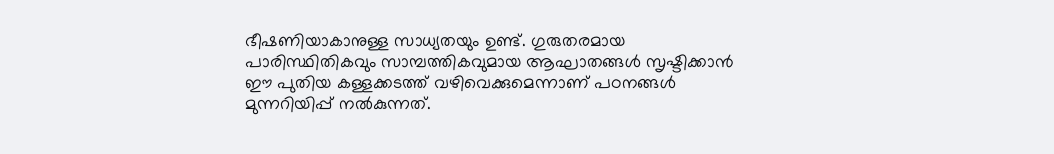ഭീഷണിയാകാനുള്ള സാധ്യതയും ഉണ്ട്. ഗുരുതരമായ പാരിസ്ഥിതികവും സാമ്പത്തികവുമായ ആഘാതങ്ങള്‍ സൃഷ്ടിക്കാന്‍ ഈ പുതിയ കള്ളക്കടത്ത് വഴിവെക്കുമെന്നാണ് പഠനങ്ങള്‍ മുന്നറിയിപ്പ് നല്‍കുന്നത്.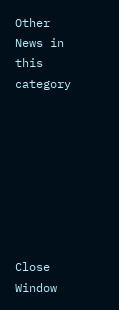Other News in this category








Close Window